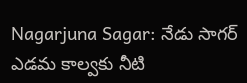Nagarjuna Sagar: నేడు సాగర్ ఎడమ కాల్వకు నీటి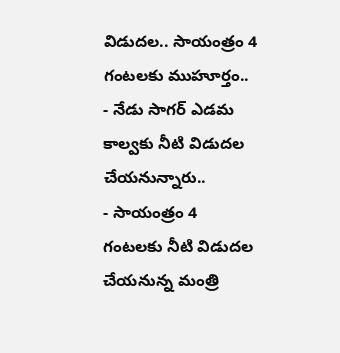విడుదల.. సాయంత్రం 4 గంటలకు ముహూర్తం..
- నేడు సాగర్ ఎడమ కాల్వకు నీటి విడుదల చేయనున్నారు..
- సాయంత్రం 4 గంటలకు నీటి విడుదల చేయనున్న మంత్రి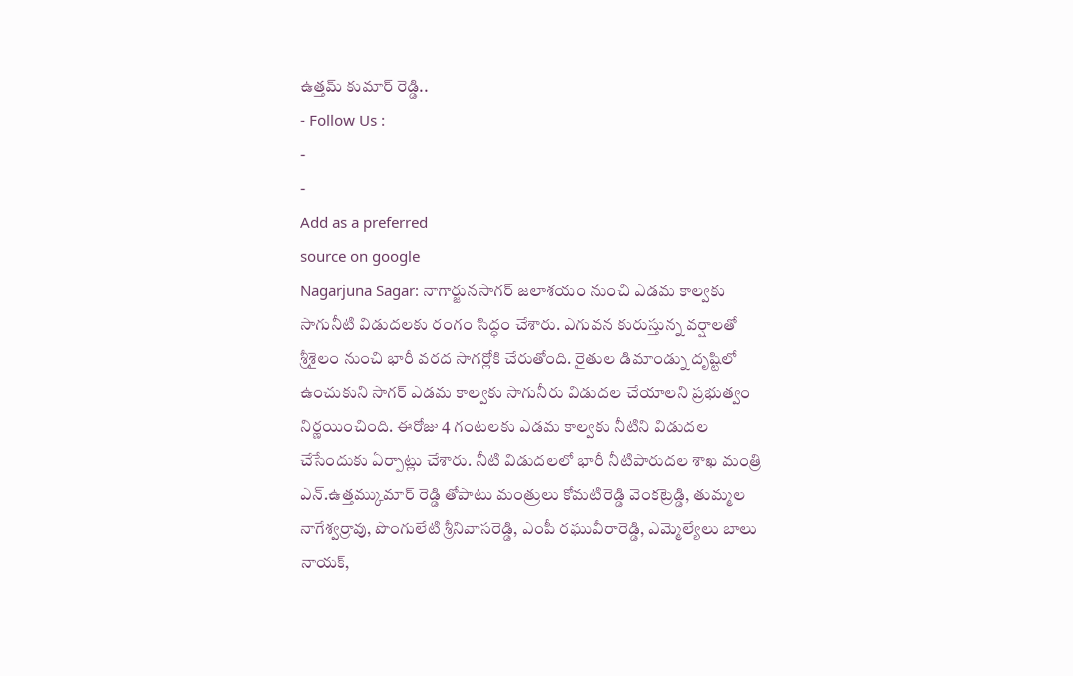ఉత్తమ్ కుమార్ రెడ్డి..
- Follow Us :
-
-
Add as a preferred
source on google
Nagarjuna Sagar: నాగార్జునసాగర్ జలాశయం నుంచి ఎడమ కాల్వకు సాగునీటి విడుదలకు రంగం సిద్ధం చేశారు. ఎగువన కురుస్తున్న వర్షాలతో శ్రీశైలం నుంచి భారీ వరద సాగర్లోకి చేరుతోంది. రైతుల డిమాండ్ను దృష్టిలో ఉంచుకుని సాగర్ ఎడమ కాల్వకు సాగునీరు విడుదల చేయాలని ప్రభుత్వం నిర్ణయించింది. ఈరోజు 4 గంటలకు ఎడమ కాల్వకు నీటిని విడుదల చేసేందుకు ఏర్పాట్లు చేశారు. నీటి విడుదలలో భారీ నీటిపారుదల శాఖ మంత్రి ఎన్.ఉత్తమ్కుమార్ రెడ్డి తోపాటు మంత్రులు కోమటిరెడ్డి వెంకట్రెడ్డి, తుమ్మల నాగేశ్వర్రావు, పొంగులేటి శ్రీనివాసరెడ్డి, ఎంపీ రఘువీరారెడ్డి, ఎమ్మెల్యేలు బాలు నాయక్,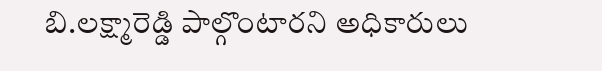బి.లక్ష్మారెడ్డి పాల్గొంటారని అధికారులు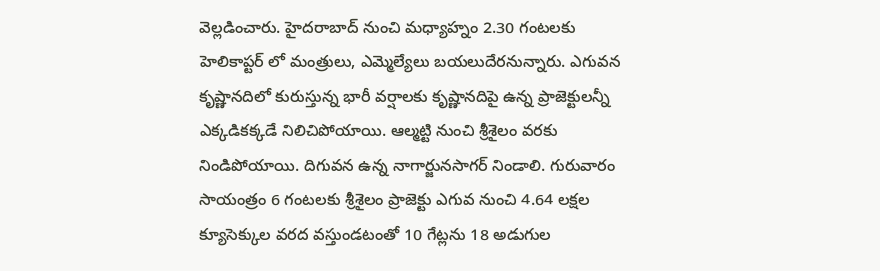వెల్లడించారు. హైదరాబాద్ నుంచి మధ్యాహ్నం 2.30 గంటలకు హెలికాప్టర్ లో మంత్రులు, ఎమ్మెల్యేలు బయలుదేరనున్నారు. ఎగువన కృష్ణానదిలో కురుస్తున్న భారీ వర్షాలకు కృష్ణానదిపై ఉన్న ప్రాజెక్టులన్నీ ఎక్కడికక్కడే నిలిచిపోయాయి. ఆల్మట్టి నుంచి శ్రీశైలం వరకు నిండిపోయాయి. దిగువన ఉన్న నాగార్జునసాగర్ నిండాలి. గురువారం సాయంత్రం 6 గంటలకు శ్రీశైలం ప్రాజెక్టు ఎగువ నుంచి 4.64 లక్షల క్యూసెక్కుల వరద వస్తుండటంతో 10 గేట్లను 18 అడుగుల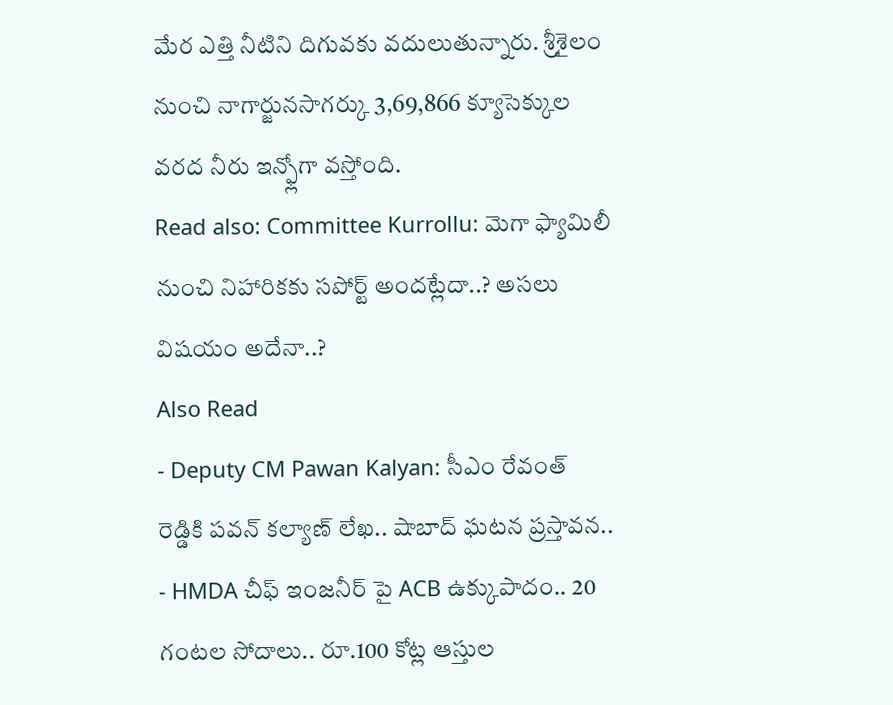మేర ఎత్తి నీటిని దిగువకు వదులుతున్నారు. శ్రీశైలం నుంచి నాగార్జునసాగర్కు 3,69,866 క్యూసెక్కుల వరద నీరు ఇన్ఫ్లోగా వస్తోంది.
Read also: Committee Kurrollu: మెగా ఫ్యామిలీ నుంచి నిహారికకు సపోర్ట్ అందట్లేదా..? అసలు విషయం అదేనా..?
Also Read
- Deputy CM Pawan Kalyan: సీఎం రేవంత్ రెడ్డికి పవన్ కల్యాణ్ లేఖ.. షాబాద్ ఘటన ప్రస్తావన..
- HMDA చీఫ్ ఇంజనీర్ పై ACB ఉక్కుపాదం.. 20 గంటల సోదాలు.. రూ.100 కోట్ల ఆస్తుల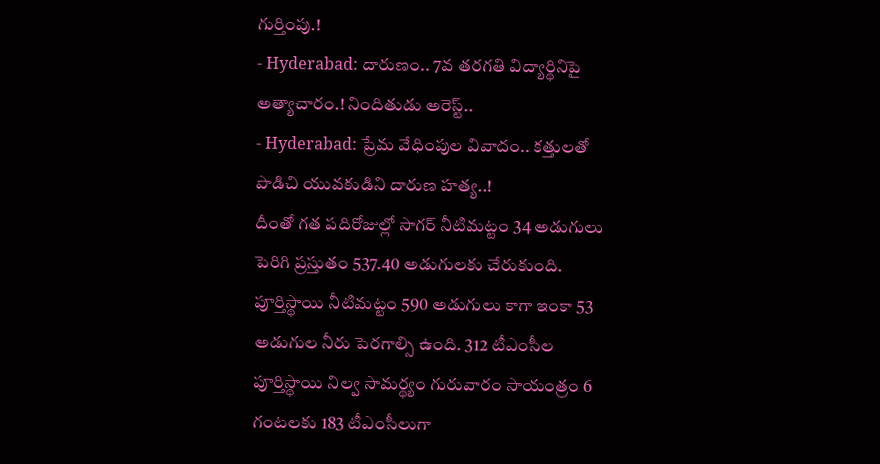గుర్తింపు.!
- Hyderabad: దారుణం.. 7వ తరగతి విద్యార్థినిపై అత్యాచారం.! నిందితుడు అరెస్ట్..
- Hyderabad: ప్రేమ వేధింపుల వివాదం.. కత్తులతో పొడిచి యువకుడిని దారుణ హత్య..!
దీంతో గత పదిరోజుల్లో సాగర్ నీటిమట్టం 34 అడుగులు పెరిగి ప్రస్తుతం 537.40 అడుగులకు చేరుకుంది. పూర్తిస్థాయి నీటిమట్టం 590 అడుగులు కాగా ఇంకా 53 అడుగుల నీరు పెరగాల్సి ఉంది. 312 టీఎంసీల పూర్తిస్థాయి నిల్వ సామర్థ్యం గురువారం సాయంత్రం 6 గంటలకు 183 టీఎంసీలుగా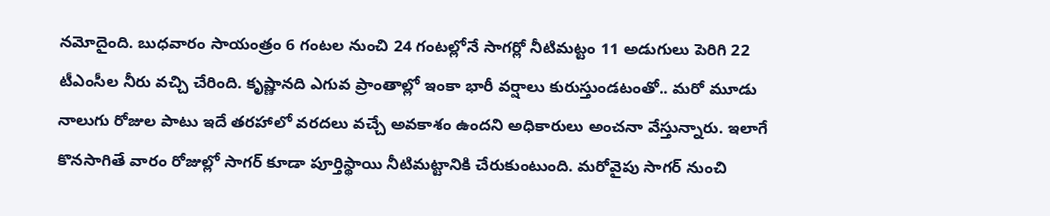నమోదైంది. బుధవారం సాయంత్రం 6 గంటల నుంచి 24 గంటల్లోనే సాగర్లో నీటిమట్టం 11 అడుగులు పెరిగి 22 టీఎంసీల నీరు వచ్చి చేరింది. కృష్ణానది ఎగువ ప్రాంతాల్లో ఇంకా భారీ వర్షాలు కురుస్తుండటంతో.. మరో మూడు నాలుగు రోజుల పాటు ఇదే తరహాలో వరదలు వచ్చే అవకాశం ఉందని అధికారులు అంచనా వేస్తున్నారు. ఇలాగే కొనసాగితే వారం రోజుల్లో సాగర్ కూడా పూర్తిస్థాయి నీటిమట్టానికి చేరుకుంటుంది. మరోవైపు సాగర్ నుంచి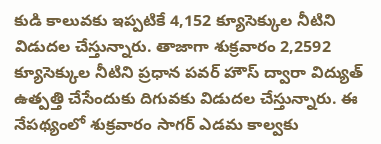కుడి కాలువకు ఇప్పటికే 4,152 క్యూసెక్కుల నీటిని విడుదల చేస్తున్నారు. తాజాగా శుక్రవారం 2,2592 క్యూసెక్కుల నీటిని ప్రధాన పవర్ హౌస్ ద్వారా విద్యుత్ ఉత్పత్తి చేసేందుకు దిగువకు విడుదల చేస్తున్నారు. ఈ నేపథ్యంలో శుక్రవారం సాగర్ ఎడమ కాల్వకు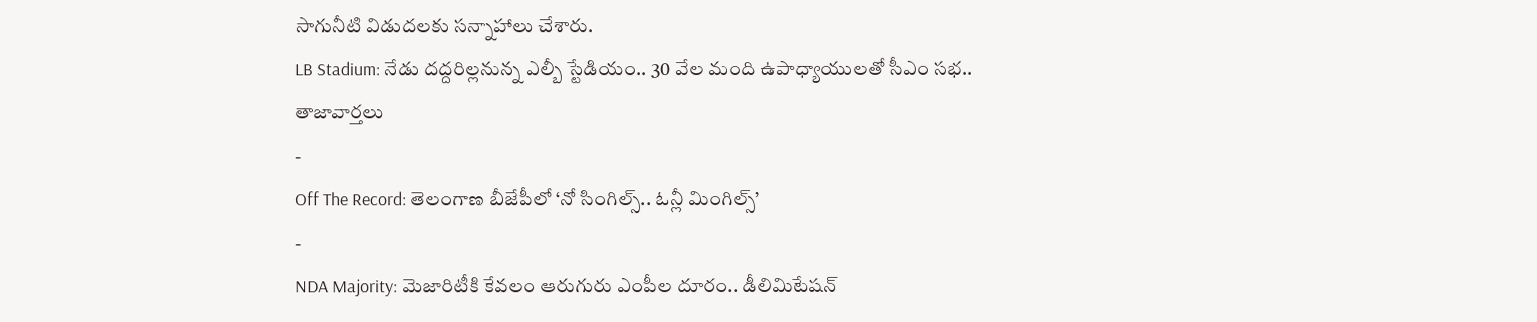సాగునీటి విడుదలకు సన్నాహాలు చేశారు.
LB Stadium: నేడు దద్దరిల్లనున్న ఎల్బీ స్టేడియం.. 30 వేల మంది ఉపాధ్యాయులతో సీఎం సభ..
తాజావార్తలు
-
Off The Record: తెలంగాణ బీజేపీలో ‘నో సింగిల్స్.. ఓన్లీ మింగిల్స్’
-
NDA Majority: మెజారిటీకి కేవలం ఆరుగురు ఎంపీల దూరం.. డీలిమిటేషన్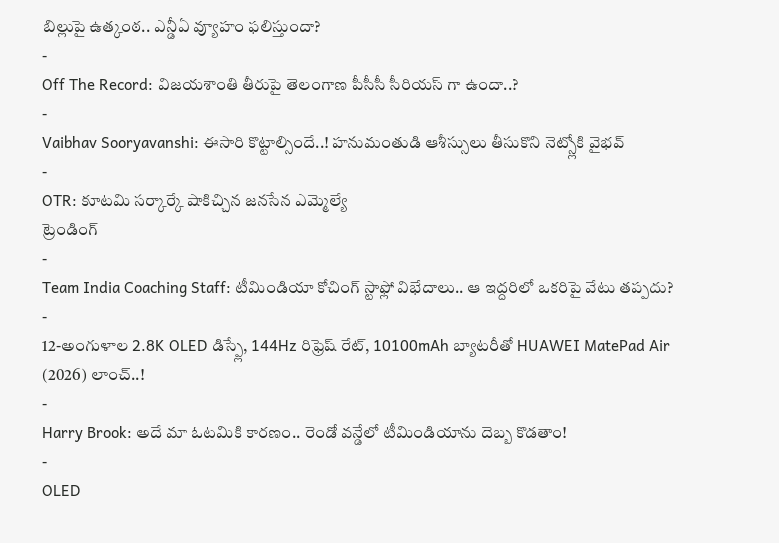బిల్లుపై ఉత్కంఠ.. ఎన్డీఏ వ్యూహం ఫలిస్తుందా?
-
Off The Record: విజయశాంతి తీరుపై తెలంగాణ పీసీసీ సీరియస్ గా ఉందా..?
-
Vaibhav Sooryavanshi: ఈసారి కొట్టాల్సిందే..! హనుమంతుడి ఆశీస్సులు తీసుకొని నెట్స్లోకి వైభవ్
-
OTR: కూటమి సర్కార్కే షాకిచ్చిన జనసేన ఎమ్మెల్యే
ట్రెండింగ్
-
Team India Coaching Staff: టీమిండియా కోచింగ్ స్టాఫ్లో విభేదాలు.. ఆ ఇద్దరిలో ఒకరిపై వేటు తప్పదు?
-
12-అంగుళాల 2.8K OLED డిస్ప్లే, 144Hz రిఫ్రెష్ రేట్, 10100mAh బ్యాటరీతో HUAWEI MatePad Air (2026) లాంచ్..!
-
Harry Brook: అదే మా ఓటమికి కారణం.. రెండో వన్డేలో టీమిండియాను దెబ్బ కొడతాం!
-
OLED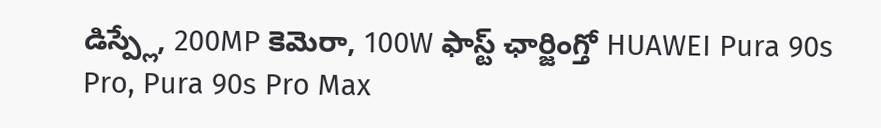డిస్ప్లే, 200MP కెమెరా, 100W ఫాస్ట్ ఛార్జింగ్తో HUAWEI Pura 90s Pro, Pura 90s Pro Max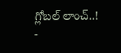గ్లోబల్ లాంచ్..!
-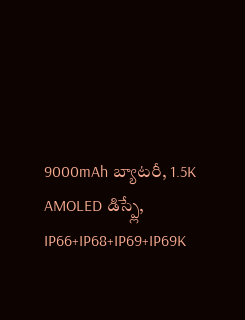9000mAh బ్యాటరీ, 1.5K AMOLED డిస్ప్లే, IP66+IP68+IP69+IP69K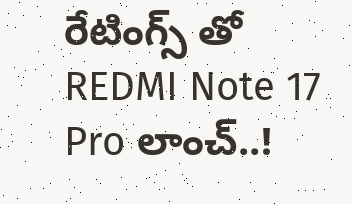రేటింగ్స్ తో REDMI Note 17 Pro లాంచ్..!